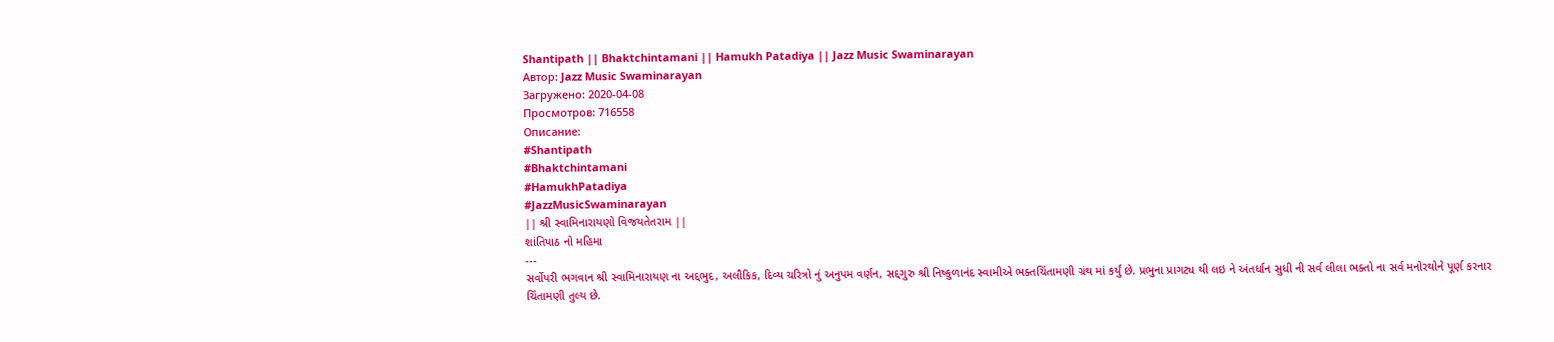Shantipath || Bhaktchintamani || Hamukh Patadiya || Jazz Music Swaminarayan
Автор: Jazz Music Swaminarayan
Загружено: 2020-04-08
Просмотров: 716558
Описание:
#Shantipath
#Bhaktchintamani
#HamukhPatadiya
#JazzMusicSwaminarayan
|| શ્રી સ્વામિનારાયણો વિજયતેતરામ ||
શાંતિપાઠ નો મહિમા
---
સર્વોપરી ભગવાન શ્રી સ્વામિનારાયણ ના અદ્દભુદ, અલૌકિક, દિવ્ય ચરિત્રો નું અનુપમ વર્ણન, સદ્દગુરુ શ્રી નિષ્કુળાનંદ સ્વામીએ ભક્તચિંતામણી ગ્રંથ માં કર્યું છે. પ્રભુના પ્રાગટ્ય થી લઇ ને અંતર્ધાન સુધી ની સર્વ લીલા ભક્તો ના સર્વ મનોરથોને પૂર્ણ કરનાર ચિંતામણી તુલ્ય છે.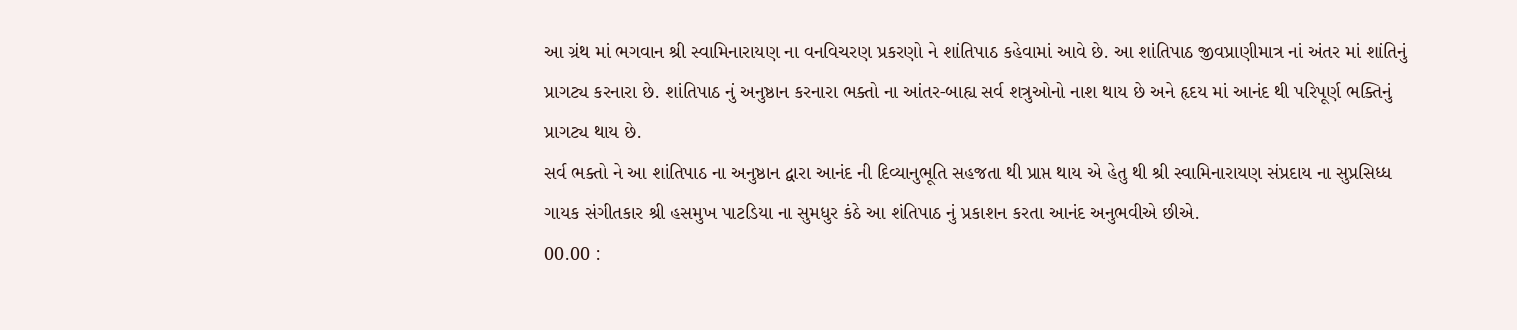આ ગ્રંથ માં ભગવાન શ્રી સ્વામિનારાયણ ના વનવિચરણ પ્રકરણો ને શાંતિપાઠ કહેવામાં આવે છે. આ શાંતિપાઠ જીવપ્રાણીમાત્ર નાં અંતર માં શાંતિનું પ્રાગટ્ય કરનારા છે. શાંતિપાઠ નું અનુષ્ઠાન કરનારા ભક્તો ના આંતર-બાહ્ય સર્વ શત્રુઓનો નાશ થાય છે અને હૃદય માં આનંદ થી પરિપૂર્ણ ભક્તિનું પ્રાગટ્ય થાય છે.
સર્વ ભક્તો ને આ શાંતિપાઠ ના અનુષ્ઠાન દ્વારા આનંદ ની દિવ્યાનુભૂતિ સહજતા થી પ્રાપ્ત થાય એ હેતુ થી શ્રી સ્વામિનારાયણ સંપ્રદાય ના સુપ્રસિધ્ધ ગાયક સંગીતકાર શ્રી હસમુખ પાટડિયા ના સુમધુર કંઠે આ શંતિપાઠ નું પ્રકાશન કરતા આનંદ અનુભવીએ છીએ.
00.00 :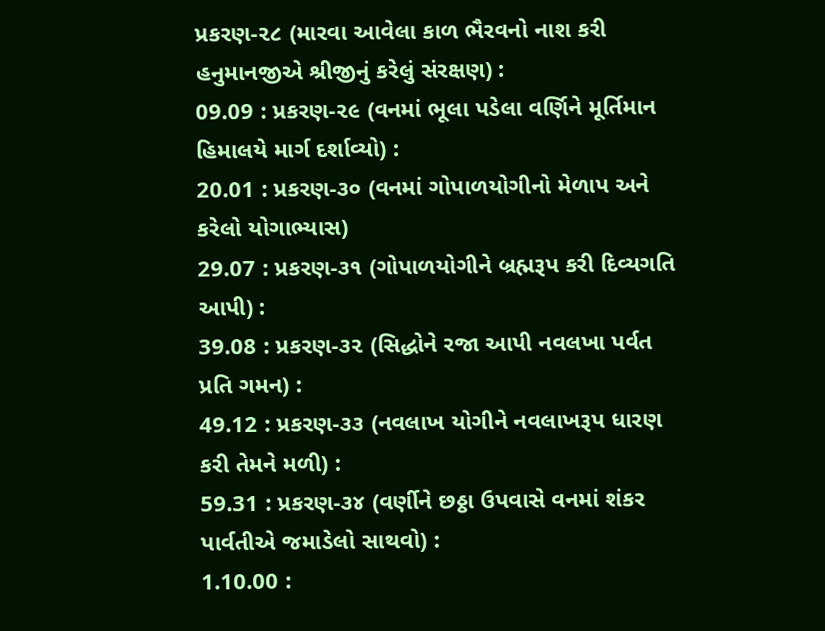પ્રકરણ-૨૮ (મારવા આવેલા કાળ ભૈરવનો નાશ કરી હનુમાનજીએ શ્રીજીનું કરેલું સંરક્ષણ) :
09.09 : પ્રકરણ-૨૯ (વનમાં ભૂલા પડેલા વર્ણિને મૂર્તિમાન હિમાલયે માર્ગ દર્શાવ્યો) :
20.01 : પ્રકરણ-૩૦ (વનમાં ગોપાળયોગીનો મેળાપ અને કરેલો યોગાભ્યાસ)
29.07 : પ્રકરણ-૩૧ (ગોપાળયોગીને બ્રહ્મરૂપ કરી દિવ્યગતિ આપી) :
39.08 : પ્રકરણ-૩૨ (સિદ્ધોને રજા આપી નવલખા પર્વત પ્રતિ ગમન) :
49.12 : પ્રકરણ-૩૩ (નવલાખ યોગીને નવલાખરૂપ ધારણ કરી તેમને મળી) :
59.31 : પ્રકરણ-૩૪ (વર્ણીને છઠ્ઠા ઉપવાસે વનમાં શંકર પાર્વતીએ જમાડેલો સાથવો) :
1.10.00 :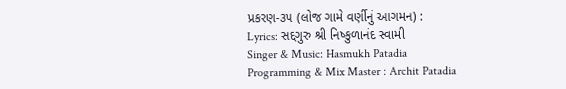પ્રકરણ-૩૫ (લોજ ગામે વર્ણીનું આગમન) :
Lyrics: સદ્દગુરુ શ્રી નિષ્કુળાનંદ સ્વામી
Singer & Music: Hasmukh Patadia
Programming & Mix Master : Archit Patadia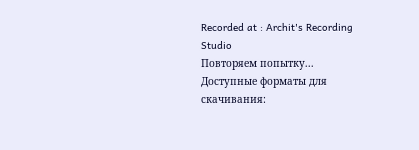Recorded at : Archit's Recording Studio
Повторяем попытку...
Доступные форматы для скачивания: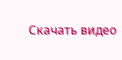Скачать видео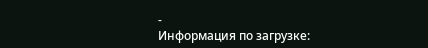-
Информация по загрузке: